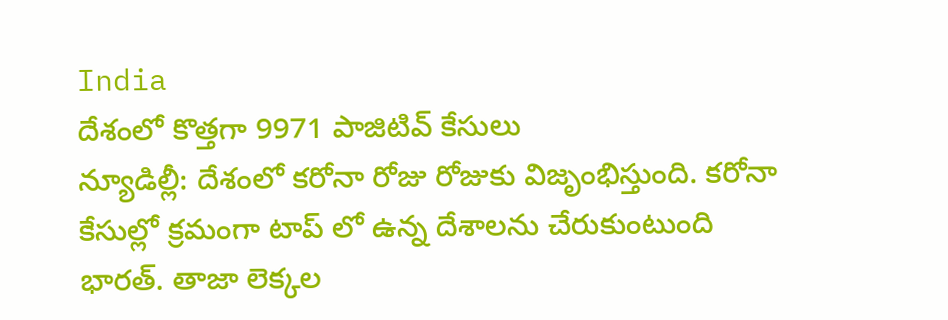India
దేశంలో కొత్తగా 9971 పాజిటివ్ కేసులు
న్యూడిల్లీ: దేశంలో కరోనా రోజు రోజుకు విజృంభిస్తుంది. కరోనా కేసుల్లో క్రమంగా టాప్ లో ఉన్న దేశాలను చేరుకుంటుంది భారత్. తాజా లెక్కల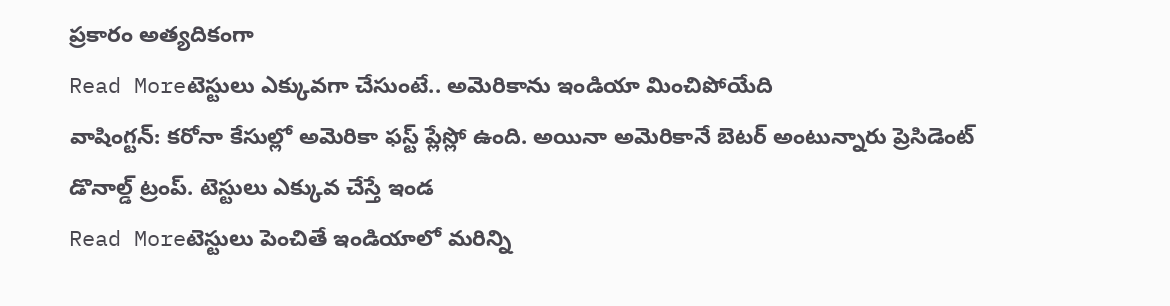ప్రకారం అత్యదికంగా
Read Moreటెస్టులు ఎక్కువగా చేసుంటే.. అమెరికాను ఇండియా మించిపోయేది
వాషింగ్టన్: కరోనా కేసుల్లో అమెరికా ఫస్ట్ ప్లేస్లో ఉంది. అయినా అమెరికానే బెటర్ అంటున్నారు ప్రెసిడెంట్ డొనాల్డ్ ట్రంప్. టెస్టులు ఎక్కువ చేస్తే ఇండ
Read Moreటెస్టులు పెంచితే ఇండియాలో మరిన్ని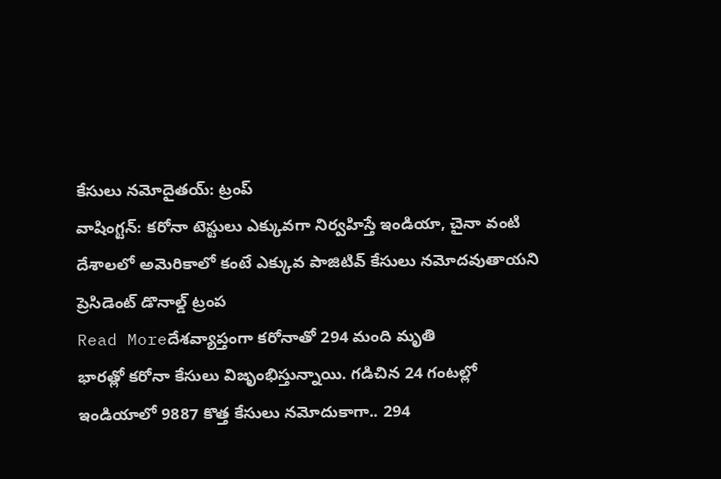కేసులు నమోదైతయ్: ట్రంప్
వాషింగ్టన్: కరోనా టెస్టులు ఎక్కువగా నిర్వహిస్తే ఇండియా, చైనా వంటి దేశాలలో అమెరికాలో కంటే ఎక్కువ పాజిటివ్ కేసులు నమోదవుతాయని ప్రెసిడెంట్ డొనాల్డ్ ట్రంప
Read Moreదేశవ్యాప్తంగా కరోనాతో 294 మంది మృతి
భారత్లో కరోనా కేసులు విజృంభిస్తున్నాయి. గడిచిన 24 గంటల్లో ఇండియాలో 9887 కొత్త కేసులు నమోదుకాగా.. 294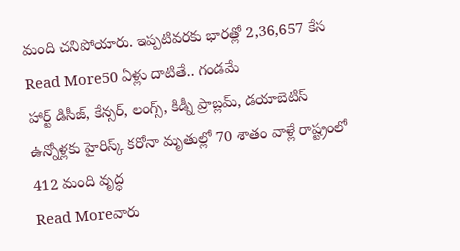మంది చనిపోయారు. ఇప్పటివరకు భారత్లో 2,36,657 కేస
Read More50 ఏళ్లు దాటితే.. గండమే
హార్ట్ డిసీజ్, కేన్సర్, లంగ్స్, కిడ్నీ ప్రాబ్లమ్, డయాబెటిస్ ఉన్నోళ్లకు హైరిస్క్ కరోనా మృతుల్లో 70 శాతం వాళ్లే రాష్ట్రంలో 412 మంది వృద్ధ
Read Moreవారు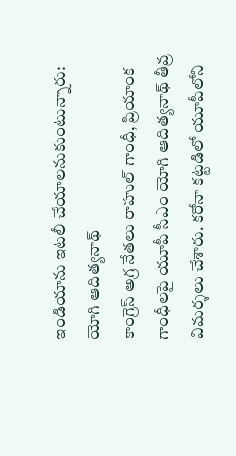ఇండియాను ఇటలీ చేయాలనుకుంటున్నారు: యోగి ఆదిత్యనాథ్
కాంగ్రెస్ అగ్ర నేతలు రాహుల్ గాంధీ, ప్రియాంక గాంధీలపై యూపీ సీఎం యోగి ఆదిత్యనాథ్ తీవ్ర విమర్శలు చేశారు. కరోనా కట్టడిలో యూపీలోని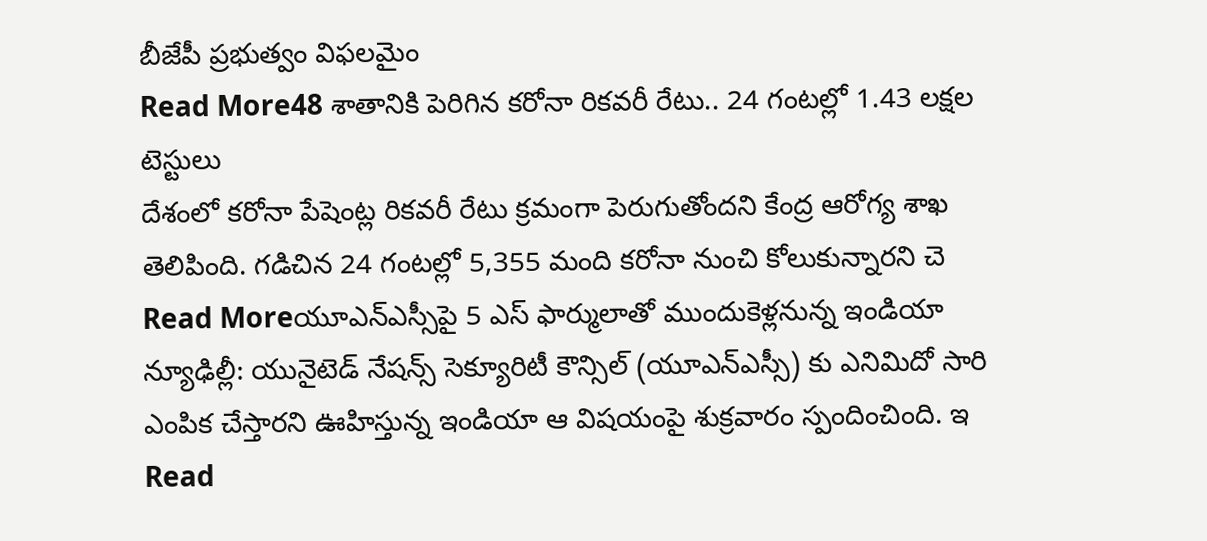బీజేపీ ప్రభుత్వం విఫలమైం
Read More48 శాతానికి పెరిగిన కరోనా రికవరీ రేటు.. 24 గంటల్లో 1.43 లక్షల టెస్టులు
దేశంలో కరోనా పేషెంట్ల రికవరీ రేటు క్రమంగా పెరుగుతోందని కేంద్ర ఆరోగ్య శాఖ తెలిపింది. గడిచిన 24 గంటల్లో 5,355 మంది కరోనా నుంచి కోలుకున్నారని చె
Read Moreయూఎన్ఎస్సీపై 5 ఎస్ ఫార్ములాతో ముందుకెళ్లనున్న ఇండియా
న్యూఢిల్లీ: యునైటెడ్ నేషన్స్ సెక్యూరిటీ కౌన్సిల్ (యూఎన్ఎస్సీ) కు ఎనిమిదో సారి ఎంపిక చేస్తారని ఊహిస్తున్న ఇండియా ఆ విషయంపై శుక్రవారం స్పందించింది. ఇ
Read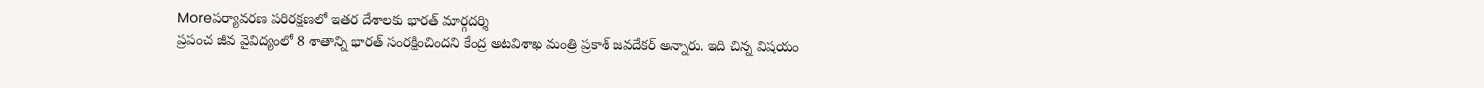Moreపర్యావరణ పరిరక్షణలో ఇతర దేశాలకు భారత్ మార్గదర్శి
ప్రపంచ జీవ వైవిద్యంలో 8 శాతాన్ని భారత్ సంరక్షించిందని కేంద్ర అటవిశాఖ మంత్రి ప్రకాశ్ జవదేకర్ అన్నారు. ఇది చిన్న విషయం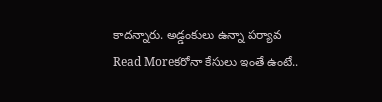కాదన్నారు. అడ్డంకులు ఉన్నా పర్యావ
Read Moreకరోనా కేసులు ఇంతే ఉంటే..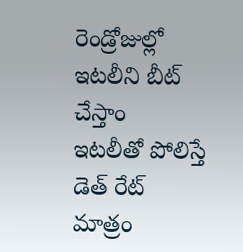రెండ్రోజుల్లో ఇటలీని బీట్ చేస్తాం
ఇటలీతో పోలిస్తే డెత్ రేట్ మాత్రం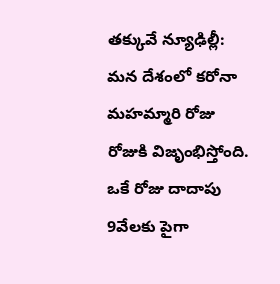తక్కువే న్యూఢిల్లీ: మన దేశంలో కరోనా మహమ్మారి రోజు రోజుకి విజృంభిస్తోంది. ఒకే రోజు దాదాపు 9వేలకు పైగా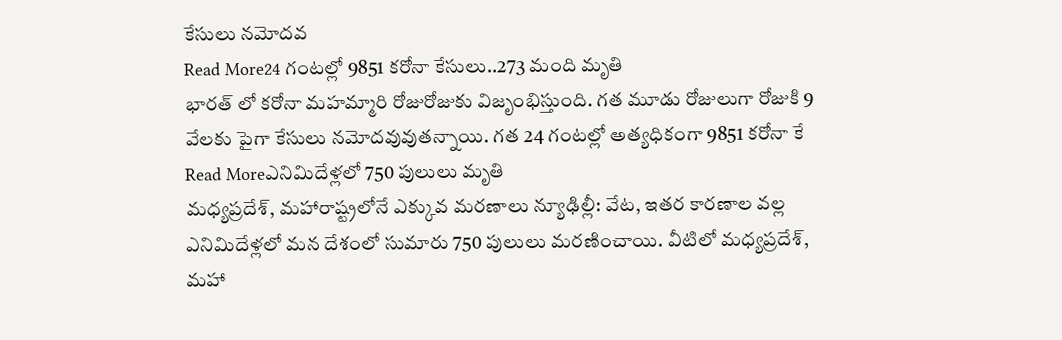కేసులు నమోదవ
Read More24 గంటల్లో 9851 కరోనా కేసులు..273 మంది మృతి
భారత్ లో కరోనా మహమ్మారి రోజురోజుకు విజృంభిస్తుంది. గత మూడు రోజులుగా రోజుకి 9 వేలకు పైగా కేసులు నమోదవువుతన్నాయి. గత 24 గంటల్లో అత్యధికంగా 9851 కరోనా కే
Read Moreఎనిమిదేళ్లలో 750 పులులు మృతి
మధ్యప్రదేశ్, మహారాష్ట్రలోనే ఎక్కువ మరణాలు న్యూఢిల్లీ: వేట, ఇతర కారణాల వల్ల ఎనిమిదేళ్లలో మన దేశంలో సుమారు 750 పులులు మరణించాయి. వీటిలో మధ్యప్రదేశ్, మహా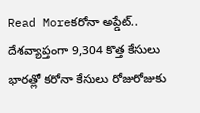Read Moreకరోనా అప్డేట్.. దేశవ్యాప్తంగా 9,304 కొత్త కేసులు
భారత్లో కరోనా కేసులు రోజురోజుకు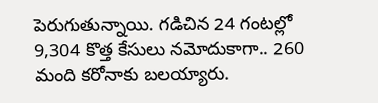పెరుగుతున్నాయి. గడిచిన 24 గంటల్లో 9,304 కొత్త కేసులు నమోదుకాగా.. 260 మంది కరోనాకు బలయ్యారు.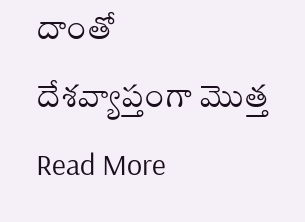దాంతో దేశవ్యాప్తంగా మొత్త
Read More